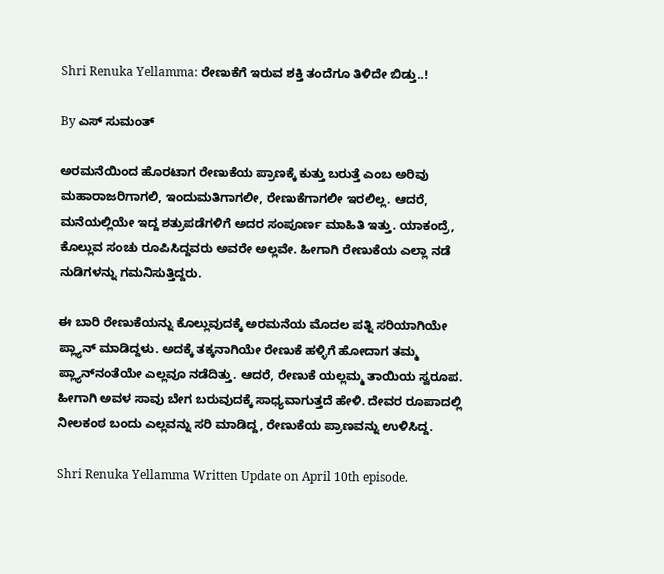Shri Renuka Yellamma: ರೇಣುಕೆಗೆ ಇರುವ ಶಕ್ತಿ ತಂದೆಗೂ ತಿಳಿದೇ ಬಿಡ್ತು..!

By ಎಸ್ ಸುಮಂತ್

ಅರಮನೆಯಿಂದ ಹೊರಟಾಗ ರೇಣುಕೆಯ ಪ್ರಾಣಕ್ಕೆ ಕುತ್ತು ಬರುತ್ತೆ ಎಂಬ ಅರಿವು ಮಹಾರಾಜರಿಗಾಗಲಿ, ಇಂದುಮತಿಗಾಗಲೀ, ರೇಣುಕೆಗಾಗಲೀ ಇರಲಿಲ್ಲ. ಆದರೆ, ಮನೆಯಲ್ಲಿಯೇ ಇದ್ದ ಶತ್ರುಪಡೆಗಳಿಗೆ ಅದರ ಸಂಪೂರ್ಣ ಮಾಹಿತಿ ಇತ್ತು. ಯಾಕಂದ್ರೆ, ಕೊಲ್ಲುವ ಸಂಚು ರೂಪಿಸಿದ್ದವರು ಅವರೇ ಅಲ್ಲವೇ. ಹೀಗಾಗಿ ರೇಣುಕೆಯ ಎಲ್ಲಾ ನಡೆ ನುಡಿಗಳನ್ನು ಗಮನಿಸುತ್ತಿದ್ದರು.

ಈ ಬಾರಿ ರೇಣುಕೆಯನ್ನು ಕೊಲ್ಲುವುದಕ್ಕೆ ಅರಮನೆಯ ಮೊದಲ ಪತ್ನಿ ಸರಿಯಾಗಿಯೇ ಪ್ಲ್ಯಾನ್ ಮಾಡಿದ್ದಳು. ಅದಕ್ಕೆ ತಕ್ಕನಾಗಿಯೇ ರೇಣುಕೆ ಹಳ್ಳಿಗೆ ಹೋದಾಗ ತಮ್ಮ ಪ್ಲ್ಯಾನ್‌ನಂತೆಯೇ ಎಲ್ಲವೂ ನಡೆದಿತ್ತು. ಆದರೆ, ರೇಣುಕೆ ಯಲ್ಲಮ್ಮ ತಾಯಿಯ ಸ್ವರೂಪ. ಹೀಗಾಗಿ ಅವಳ ಸಾವು ಬೇಗ ಬರುವುದಕ್ಕೆ ಸಾಧ್ಯವಾಗುತ್ತದೆ ಹೇಳಿ. ದೇವರ ರೂಪಾದಲ್ಲಿ ನೀಲಕಂಠ ಬಂದು ಎಲ್ಲವನ್ನು ಸರಿ ಮಾಡಿದ್ದ, ರೇಣುಕೆಯ ಪ್ರಾಣವನ್ನು ಉಳಿಸಿದ್ದ.

Shri Renuka Yellamma Written Update on April 10th episode.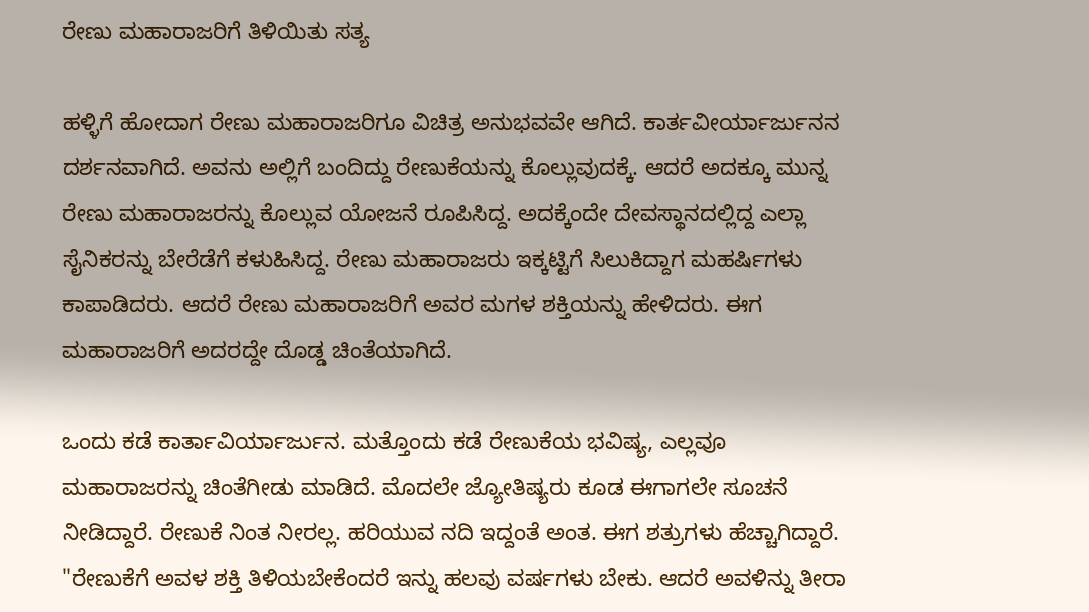ರೇಣು ಮಹಾರಾಜರಿಗೆ ತಿಳಿಯಿತು ಸತ್ಯ

ಹಳ್ಳಿಗೆ ಹೋದಾಗ ರೇಣು ಮಹಾರಾಜರಿಗೂ ವಿಚಿತ್ರ ಅನುಭವವೇ ಆಗಿದೆ. ಕಾರ್ತವೀರ್ಯಾರ್ಜುನನ ದರ್ಶನವಾಗಿದೆ. ಅವನು ಅಲ್ಲಿಗೆ ಬಂದಿದ್ದು ರೇಣುಕೆಯನ್ನು ಕೊಲ್ಲುವುದಕ್ಕೆ. ಆದರೆ ಅದಕ್ಕೂ ಮುನ್ನ ರೇಣು ಮಹಾರಾಜರನ್ನು ಕೊಲ್ಲುವ ಯೋಜನೆ ರೂಪಿಸಿದ್ದ. ಅದಕ್ಕೆಂದೇ ದೇವಸ್ಥಾನದಲ್ಲಿದ್ದ ಎಲ್ಲಾ ಸೈನಿಕರನ್ನು ಬೇರೆಡೆಗೆ ಕಳುಹಿಸಿದ್ದ. ರೇಣು ಮಹಾರಾಜರು ಇಕ್ಕಟ್ಟಿಗೆ ಸಿಲುಕಿದ್ದಾಗ ಮಹರ್ಷಿಗಳು ಕಾಪಾಡಿದರು. ಆದರೆ ರೇಣು ಮಹಾರಾಜರಿಗೆ ಅವರ ಮಗಳ ಶಕ್ತಿಯನ್ನು ಹೇಳಿದರು. ಈಗ ಮಹಾರಾಜರಿಗೆ ಅದರದ್ದೇ ದೊಡ್ಡ ಚಿಂತೆಯಾಗಿದೆ.

ಒಂದು ಕಡೆ ಕಾರ್ತಾವಿರ್ಯಾರ್ಜುನ. ಮತ್ತೊಂದು ಕಡೆ ರೇಣುಕೆಯ ಭವಿಷ್ಯ, ಎಲ್ಲವೂ ಮಹಾರಾಜರನ್ನು ಚಿಂತೆಗೀಡು ಮಾಡಿದೆ. ಮೊದಲೇ ಜ್ಯೋತಿಷ್ಯರು ಕೂಡ ಈಗಾಗಲೇ ಸೂಚನೆ ನೀಡಿದ್ದಾರೆ. ರೇಣುಕೆ ನಿಂತ ನೀರಲ್ಲ. ಹರಿಯುವ ನದಿ ಇದ್ದಂತೆ ಅಂತ. ಈಗ ಶತ್ರುಗಳು ಹೆಚ್ಚಾಗಿದ್ದಾರೆ. "ರೇಣುಕೆಗೆ ಅವಳ ಶಕ್ತಿ ತಿಳಿಯಬೇಕೆಂದರೆ ಇನ್ನು ಹಲವು ವರ್ಷಗಳು ಬೇಕು. ಆದರೆ ಅವಳಿನ್ನು ತೀರಾ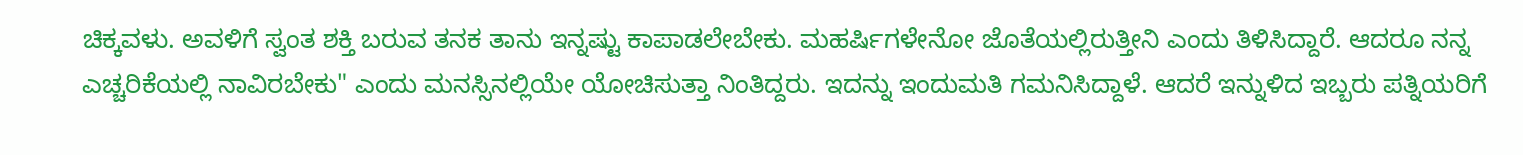ಚಿಕ್ಕವಳು. ಅವಳಿಗೆ ಸ್ವಂತ ಶಕ್ತಿ ಬರುವ ತನಕ ತಾನು ಇನ್ನಷ್ಟು ಕಾಪಾಡಲೇಬೇಕು. ಮಹರ್ಷಿಗಳೇನೋ ಜೊತೆಯಲ್ಲಿರುತ್ತೀನಿ ಎಂದು ತಿಳಿಸಿದ್ದಾರೆ. ಆದರೂ ನನ್ನ ಎಚ್ಚರಿಕೆಯಲ್ಲಿ ನಾವಿರಬೇಕು" ಎಂದು ಮನಸ್ಸಿನಲ್ಲಿಯೇ ಯೋಚಿಸುತ್ತಾ ನಿಂತಿದ್ದರು. ಇದನ್ನು ಇಂದುಮತಿ ಗಮನಿಸಿದ್ದಾಳೆ. ಆದರೆ ಇನ್ನುಳಿದ ಇಬ್ಬರು ಪತ್ನಿಯರಿಗೆ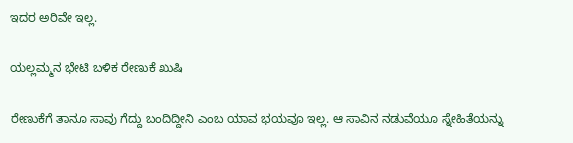ಇದರ ಅರಿವೇ ಇಲ್ಲ.

ಯಲ್ಲಮ್ಮನ ಭೇಟಿ ಬಳಿಕ ರೇಣುಕೆ ಖುಷಿ

ರೇಣುಕೆಗೆ ತಾನೂ ಸಾವು ಗೆದ್ದು ಬಂದಿದ್ದೀನಿ ಎಂಬ ಯಾವ ಭಯವೂ ಇಲ್ಲ. ಆ ಸಾವಿನ ನಡುವೆಯೂ ಸ್ನೇಹಿತೆಯನ್ನು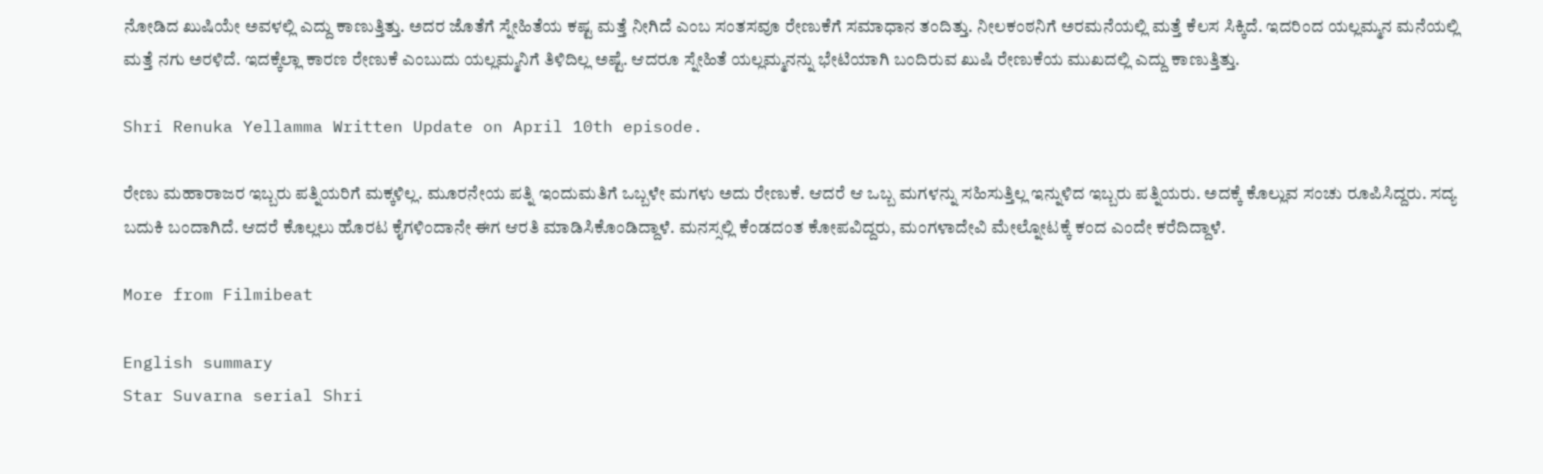ನೋಡಿದ ಖುಷಿಯೇ ಅವಳಲ್ಲಿ ಎದ್ದು ಕಾಣುತ್ತಿತ್ತು. ಅದರ ಜೊತೆಗೆ ಸ್ನೇಹಿತೆಯ ಕಷ್ಟ ಮತ್ತೆ ನೀಗಿದೆ ಎಂಬ ಸಂತಸವೂ ರೇಣುಕೆಗೆ ಸಮಾಧಾನ ತಂದಿತ್ತು. ನೀಲಕಂಠನಿಗೆ ಅರಮನೆಯಲ್ಲಿ ಮತ್ತೆ ಕೆಲಸ ಸಿಕ್ಕಿದೆ. ಇದರಿಂದ ಯಲ್ಲಮ್ಮನ ಮನೆಯಲ್ಲಿ ಮತ್ತೆ ನಗು ಅರಳಿದೆ. ಇದಕ್ಕೆಲ್ಲಾ ಕಾರಣ ರೇಣುಕೆ ಎಂಬುದು ಯಲ್ಲಮ್ಮನಿಗೆ ತಿಳಿದಿಲ್ಲ ಅಷ್ಟೆ. ಆದರೂ ಸ್ನೇಹಿತೆ ಯಲ್ಲಮ್ಮನನ್ನು ಭೇಟಿಯಾಗಿ ಬಂದಿರುವ ಖುಷಿ ರೇಣುಕೆಯ ಮುಖದಲ್ಲಿ ಎದ್ದು ಕಾಣುತ್ತಿತ್ತು.

Shri Renuka Yellamma Written Update on April 10th episode.

ರೇಣು ಮಹಾರಾಜರ ಇಬ್ಬರು ಪತ್ನಿಯರಿಗೆ ಮಕ್ಕಳಿಲ್ಲ. ಮೂರನೇಯ ಪತ್ನಿ ಇಂದುಮತಿಗೆ ಒಬ್ಬಳೇ ಮಗಳು ಅದು ರೇಣುಕೆ. ಆದರೆ ಆ ಒಬ್ಬ ಮಗಳನ್ನು ಸಹಿಸುತ್ತಿಲ್ಲ ಇನ್ನುಳಿದ ಇಬ್ಬರು ಪತ್ನಿಯರು. ಅದಕ್ಕೆ ಕೊಲ್ಲುವ ಸಂಚು ರೂಪಿಸಿದ್ದರು. ಸದ್ಯ ಬದುಕಿ ಬಂದಾಗಿದೆ. ಆದರೆ ಕೊಲ್ಲಲು ಹೊರಟ ಕೈಗಳಿಂದಾನೇ ಈಗ ಆರತಿ ಮಾಡಿಸಿಕೊಂಡಿದ್ದಾಳೆ. ಮನಸ್ಸಲ್ಲಿ ಕೆಂಡದಂತ ಕೋಪವಿದ್ದರು, ಮಂಗಳಾದೇವಿ ಮೇಲ್ನೋಟಕ್ಕೆ ಕಂದ ಎಂದೇ ಕರೆದಿದ್ದಾಳೆ.

More from Filmibeat

English summary
Star Suvarna serial Shri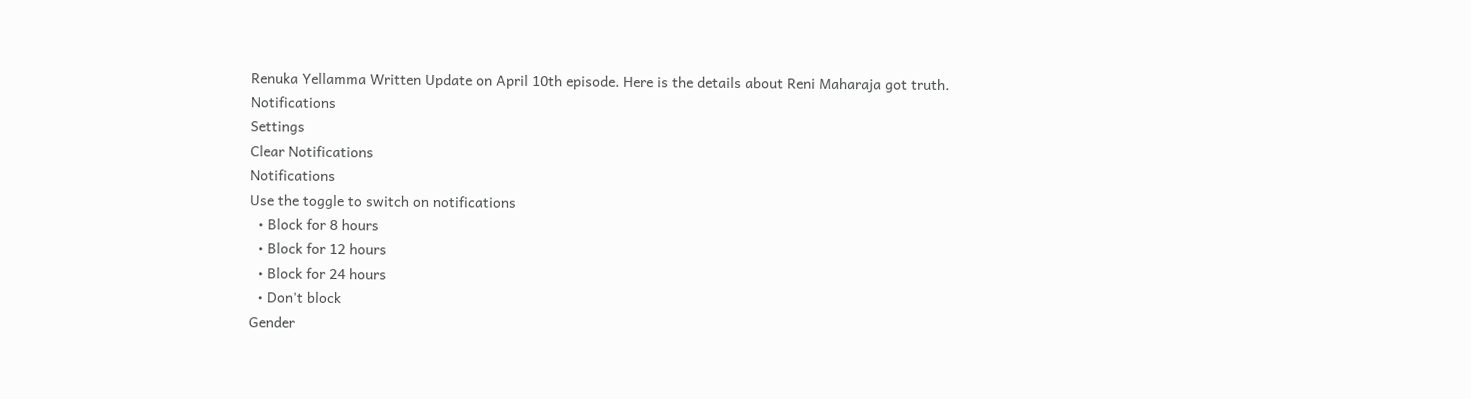Renuka Yellamma Written Update on April 10th episode. Here is the details about Reni Maharaja got truth.
Notifications
Settings
Clear Notifications
Notifications
Use the toggle to switch on notifications
  • Block for 8 hours
  • Block for 12 hours
  • Block for 24 hours
  • Don't block
Gender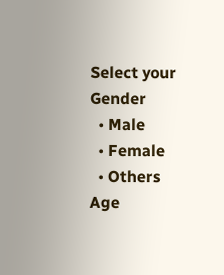Select your Gender
  • Male
  • Female
  • Others
Age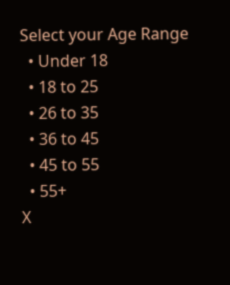Select your Age Range
  • Under 18
  • 18 to 25
  • 26 to 35
  • 36 to 45
  • 45 to 55
  • 55+
X